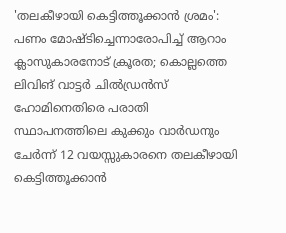'തലകീഴായി കെട്ടിത്തൂക്കാൻ ശ്രമം': പണം മോഷ്ടിച്ചെന്നാരോപിച്ച് ആറാം ക്ലാസുകാരനോട് ക്രൂരത; കൊല്ലത്തെ ലിവിങ് വാട്ടർ ചിൽഡ്രൻസ് ഹോമിനെതിരെ പരാതി
സ്ഥാപനത്തിലെ കുക്കും വാർഡനും ചേർന്ന് 12 വയസ്സുകാരനെ തലകീഴായി കെട്ടിത്തൂക്കാൻ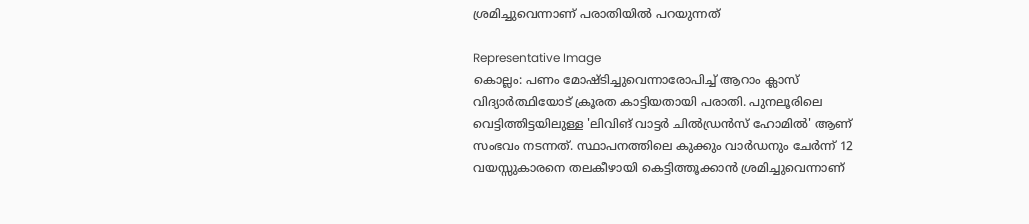ശ്രമിച്ചുവെന്നാണ് പരാതിയിൽ പറയുന്നത്

Representative Image
കൊല്ലം: പണം മോഷ്ടിച്ചുവെന്നാരോപിച്ച് ആറാം ക്ലാസ് വിദ്യാർത്ഥിയോട് ക്രൂരത കാട്ടിയതായി പരാതി. പുനലൂരിലെ വെട്ടിത്തിട്ടയിലുള്ള 'ലിവിങ് വാട്ടർ ചിൽഡ്രൻസ് ഹോമിൽ' ആണ് സംഭവം നടന്നത്. സ്ഥാപനത്തിലെ കുക്കും വാർഡനും ചേർന്ന് 12 വയസ്സുകാരനെ തലകീഴായി കെട്ടിത്തൂക്കാൻ ശ്രമിച്ചുവെന്നാണ്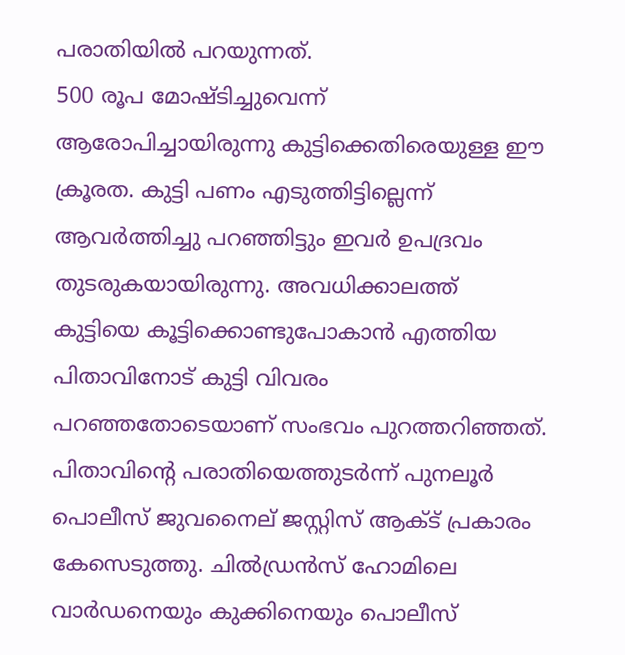പരാതിയിൽ പറയുന്നത്.
500 രൂപ മോഷ്ടിച്ചുവെന്ന് ആരോപിച്ചായിരുന്നു കുട്ടിക്കെതിരെയുള്ള ഈ ക്രൂരത. കുട്ടി പണം എടുത്തിട്ടില്ലെന്ന് ആവർത്തിച്ചു പറഞ്ഞിട്ടും ഇവർ ഉപദ്രവം തുടരുകയായിരുന്നു. അവധിക്കാലത്ത് കുട്ടിയെ കൂട്ടിക്കൊണ്ടുപോകാൻ എത്തിയ പിതാവിനോട് കുട്ടി വിവരം പറഞ്ഞതോടെയാണ് സംഭവം പുറത്തറിഞ്ഞത്.
പിതാവിന്റെ പരാതിയെത്തുടർന്ന് പുനലൂർ പൊലീസ് ജുവനൈല് ജസ്റ്റിസ് ആക്ട് പ്രകാരം കേസെടുത്തു. ചിൽഡ്രൻസ് ഹോമിലെ വാർഡനെയും കുക്കിനെയും പൊലീസ്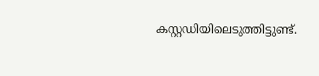കസ്റ്റഡിയിലെടുത്തിട്ടുണ്ട്.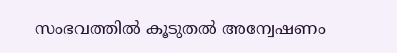സംഭവത്തിൽ കൂടുതൽ അന്വേഷണം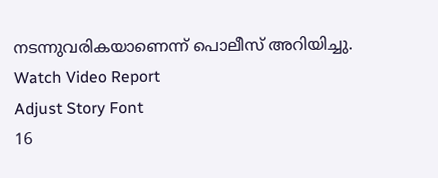നടന്നുവരികയാണെന്ന് പൊലീസ് അറിയിച്ചു.
Watch Video Report
Adjust Story Font
16